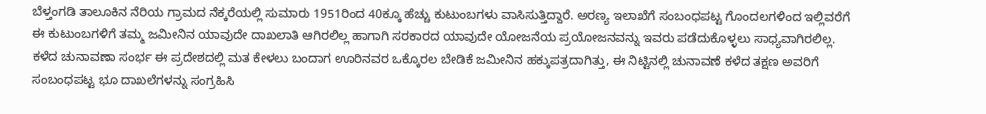ಬೆಳ್ತಂಗಡಿ ತಾಲೂಕಿನ ನೆರಿಯ ಗ್ರಾಮದ ನೆಕ್ಕರೆಯಲ್ಲಿ ಸುಮಾರು 1951ರಿಂದ 40ಕ್ಕೂ ಹೆಚ್ಚು ಕುಟುಂಬಗಳು ವಾಸಿಸುತ್ತಿದ್ದಾರೆ. ಅರಣ್ಯ ಇಲಾಖೆಗೆ ಸಂಬಂಧಪಟ್ಟ ಗೊಂದಲಗಳಿಂದ ಇಲ್ಲಿವರೆಗೆ ಈ ಕುಟುಂಬಗಳಿಗೆ ತಮ್ಮ ಜಮೀನಿನ ಯಾವುದೇ ದಾಖಲಾತಿ ಆಗಿರಲಿಲ್ಲ ಹಾಗಾಗಿ ಸರಕಾರದ ಯಾವುದೇ ಯೋಜನೆಯ ಪ್ರಯೋಜನವನ್ನು ಇವರು ಪಡೆದುಕೊಳ್ಳಲು ಸಾಧ್ಯವಾಗಿರಲಿಲ್ಲ. ಕಳೆದ ಚುನಾವಣಾ ಸಂರ್ಭ ಈ ಪ್ರದೇಶದಲ್ಲಿ ಮತ ಕೇಳಲು ಬಂದಾಗ ಊರಿನವರ ಒಕ್ಕೊರಲ ಬೇಡಿಕೆ ಜಮೀನಿನ ಹಕ್ಕುಪತ್ರದಾಗಿತ್ತು, ಈ ನಿಟ್ಟಿನಲ್ಲಿ ಚುನಾವಣೆ ಕಳೆದ ತಕ್ಷಣ ಅವರಿಗೆ ಸಂಬಂಧಪಟ್ಟ ಭೂ ದಾಖಲೆಗಳನ್ನು ಸಂಗ್ರಹಿಸಿ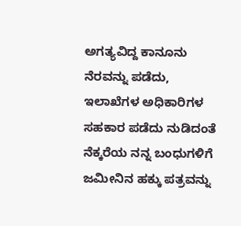ಅಗತ್ಯವಿದ್ದ ಕಾನೂನು ನೆರವನ್ನು ಪಡೆದು, ಇಲಾಖೆಗಳ ಅಧಿಕಾರಿಗಳ ಸಹಕಾರ ಪಡೆದು ನುಡಿದಂತೆ ನೆಕ್ಕರೆಯ ನನ್ನ ಬಂಧುಗಳಿಗೆ ಜಮೀನಿನ ಹಕ್ಕು ಪತ್ರವನ್ನು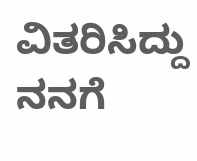ವಿತರಿಸಿದ್ದು ನನಗೆ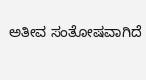ಅತೀವ ಸಂತೋಷವಾಗಿದೆ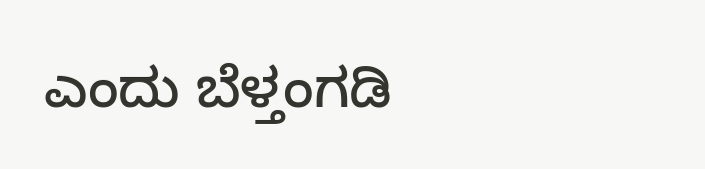ಎಂದು ಬೆಳ್ತಂಗಡಿ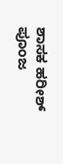ಶಾಸಕ ಹರೀಶ್ ಪೂಂಜ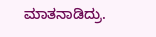ಮಾತನಾಡಿದ್ರು.